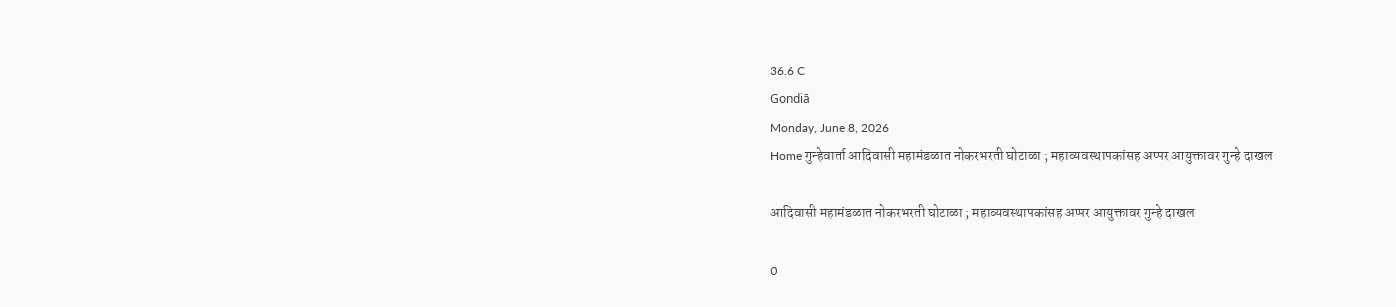36.6 C
Gondiā
Monday, June 8, 2026
Home गुन्हेवार्ता आदिवासी महामंडळात नोकरभरती घोटाळा ; महाव्यवस्थापकांसह अप्पर आयुक्तावर गुन्हे दाखल

आदिवासी महामंडळात नोकरभरती घोटाळा ; महाव्यवस्थापकांसह अप्पर आयुक्तावर गुन्हे दाखल

0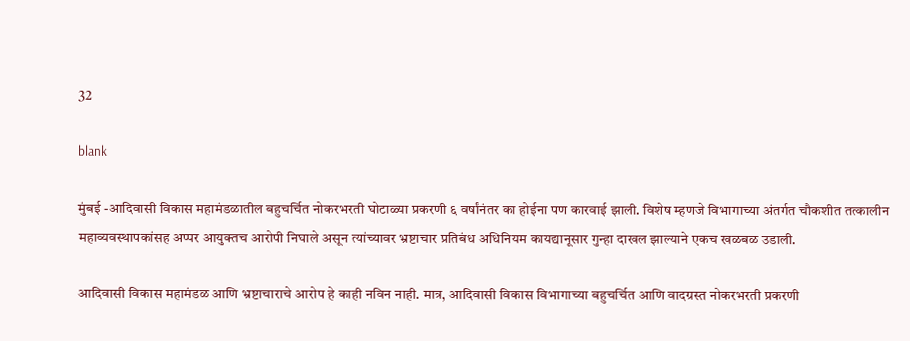32

blank

मुंबई -आदिवासी विकास महामंडळातील बहुचर्चित नोकरभरती घोटाळ्या प्रकरणी ६ वर्षांनंतर का होईना पण कारवाई झाली. विशेष म्हणजे विभागाच्या अंतर्गत चौकशीत तत्कालीन महाव्यवस्थापकांसह अप्पर आयुक्तच आरोपी निघाले असून त्यांच्यावर भ्रष्टाचार प्रतिबंध अधिनियम कायद्यानूसार गुन्हा दाखल झाल्याने एकच खळबळ उडाली.

आदिवासी विकास महामंडळ आणि भ्रष्टाचाराचे आरोप हे काही नविन नाही. मात्र, आदिवासी विकास विभागाच्या बहुचर्चित आणि वादग्रस्त नोकरभरती प्रकरणी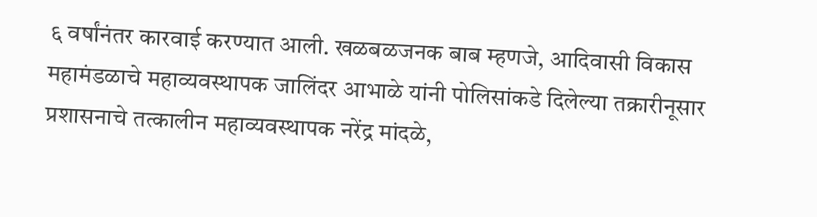६ वर्षांनंतर कारवाई करण्यात आली. खळबळजनक बाब म्हणजे, आदिवासी विकास महामंडळाचे महाव्यवस्थापक जालिंदर आभाळे यांनी पोलिसांकडे दिलेल्या तक्रारीनूसार प्रशासनाचे तत्कालीन महाव्यवस्थापक नरेंद्र मांदळे,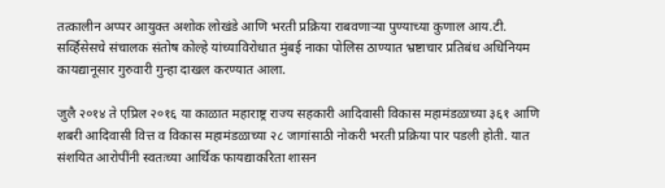तत्कालीन अप्पर आयुक्त अशोक लोखंडे आणि भरती प्रक्रिया राबवणाऱ्या पुण्याच्या कुणाल आय.टी. सर्व्हिसेसचे संचालक संतोष कोल्हे यांच्याविरोधात मुंबई नाका पोलिस ठाण्यात भ्रष्टाचार प्रतिबंध अधिनियम कायद्यानूसार गुरुवारी गुन्हा दाखल करण्यात आला.

जुलै २०१४ ते एप्रिल २०१६ या काळात महाराष्ट्र राज्य सहकारी आदिवासी विकास महामंडळाच्या ३६१ आणि शबरी आदिवासी वित्त व विकास महामंडळाच्या २८ जागांसाठी नोकरी भरती प्रक्रिया पार पडली होती. यात संशयित आरोपींनी स्वतःच्या आर्थिक फायद्याकरिता शासन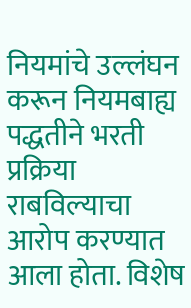नियमांचे उल्लंघन करून नियमबाह्य पद्धतीने भरती प्रक्रिया राबविल्याचा आरोप करण्यात आला होता. विशेष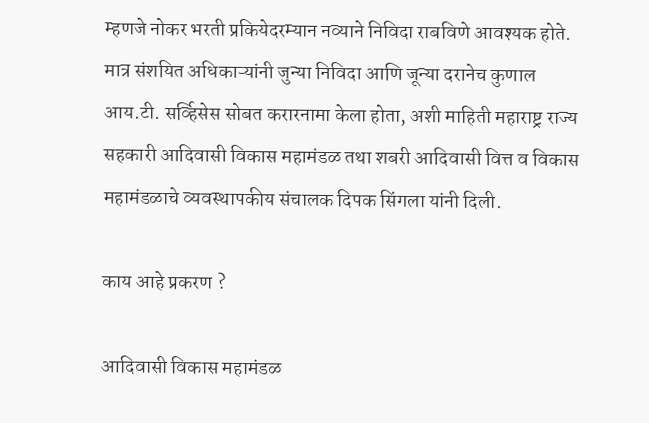म्हणजे नोकर भरती प्रकियेदरम्यान नव्याने निविदा राबविणे आवश्यक होते. मात्र संशयित अधिकाऱ्यांनी जुन्या निविदा आणि जून्या दरानेच कुणाल आय.टी. सर्व्हिसेस सोबत करारनामा केला होता, अशी माहिती महाराष्ट्र राज्य सहकारी आदिवासी विकास महामंडळ तथा शबरी आदिवासी वित्त व विकास महामंडळाचे व्यवस्थापकीय संचालक दिपक सिंगला यांनी दिली.

काय आहे प्रकरण ?

आदिवासी विकास महामंडळ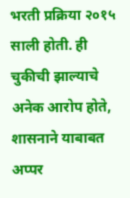भरती प्रक्रिया २०१५ साली होती. ही चुकीची झाल्याचे अनेक आरोप होते, शासनाने याबाबत अप्पर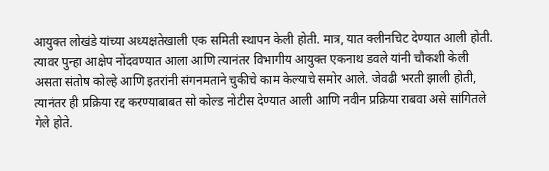आयुक्त लोखंडे यांच्या अध्यक्षतेखाली एक समिती स्थापन केली होती. मात्र, यात क्लीनचिट देण्यात आली होती. त्यावर पुन्हा आक्षेप नोंदवण्यात आला आणि त्यानंतर विभागीय आयुक्त एकनाथ डवले यांनी चौकशी केली असता संतोष कोल्हे आणि इतरांनी संगनमताने चुकीचे काम केल्याचे समोर आले. जेवढी भरती झाली होती, त्यानंतर ही प्रक्रिया रद्द करण्याबाबत सो कोल्ड नोटीस देण्यात आली आणि नवीन प्रक्रिया राबवा असे सांगितले गेले होते.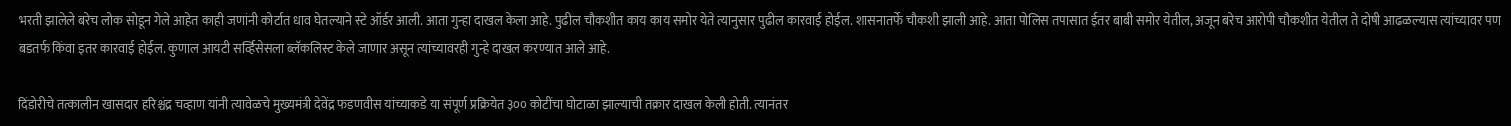भरती झालेले बरेच लोक सोडून गेले आहेत काही जणांनी कोर्टात धाव घेतल्याने स्टे ऑर्डर आली. आता गुन्हा दाखल केला आहे. पुढील चौकशीत काय काय समोर येते त्यानुसार पुढील कारवाई होईल. शासनातर्फे चौकशी झाली आहे. आता पोलिस तपासात ईतर बाबी समोर येतील, अजून बरेच आरोपी चौकशीत येतील ते दोषी आढळल्यास त्यांच्यावर पण बडतर्फ किंवा इतर कारवाई होईल. कुणाल आयटी सर्व्हिसेसला ब्लॅकलिस्ट केले जाणार असून त्यांच्यावरही गुन्हे दाखल करण्यात आले आहे.

दिंडोरीचे तत्कालीन खासदार हरिश्चंद्र चव्हाण यांनी त्यावेळचे मुख्यमंत्री देवेंद्र फडणवीस यांच्याकडे या संपूर्ण प्रक्रियेत ३०० कोटींचा घोटाळा झाल्याची तक्रार दाखल केली होती. त्यानंतर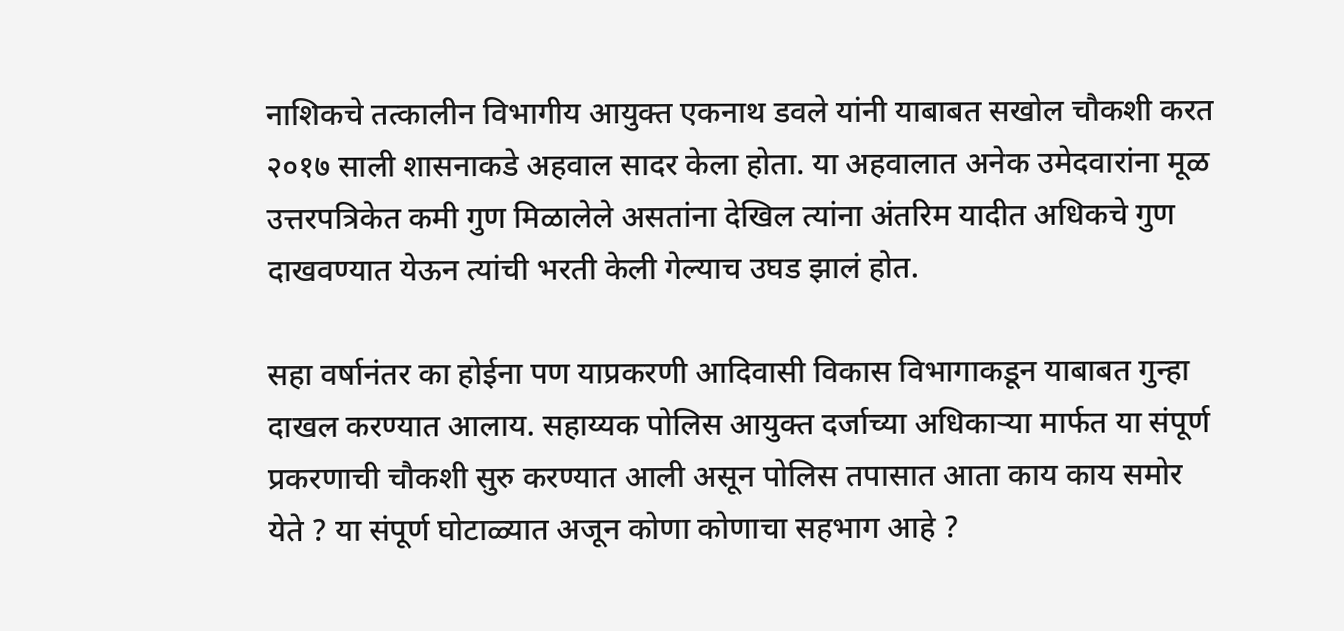नाशिकचे तत्कालीन विभागीय आयुक्त एकनाथ डवले यांनी याबाबत सखोल चौकशी करत २०१७ साली शासनाकडे अहवाल सादर केला होता. या अहवालात अनेक उमेदवारांना मूळ उत्तरपत्रिकेत कमी गुण मिळालेले असतांना देखिल त्यांना अंतरिम यादीत अधिकचे गुण दाखवण्यात येऊन त्यांची भरती केली गेल्याच उघड झालं होत.

सहा वर्षानंतर का होईना पण याप्रकरणी आदिवासी विकास विभागाकडून याबाबत गुन्हा दाखल करण्यात आलाय. सहाय्यक पोलिस आयुक्त दर्जाच्या अधिकाऱ्या मार्फत या संपूर्ण प्रकरणाची चौकशी सुरु करण्यात आली असून पोलिस तपासात आता काय काय समोर येते ? या संपूर्ण घोटाळ्यात अजून कोणा कोणाचा सहभाग आहे ?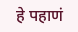हे पहाणं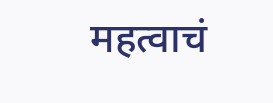महत्वाचं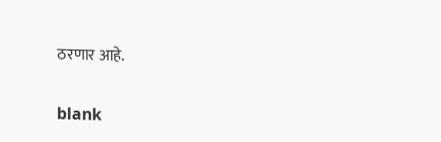ठरणार आहे.

blank